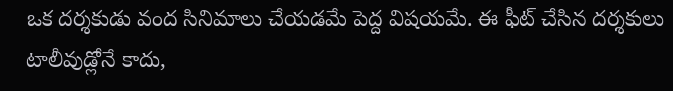ఒక దర్శకుడు వంద సినిమాలు చేయడమే పెద్ద విషయమే. ఈ ఫీట్ చేసిన దర్శకులు టాలీవుడ్లోనే కాదు,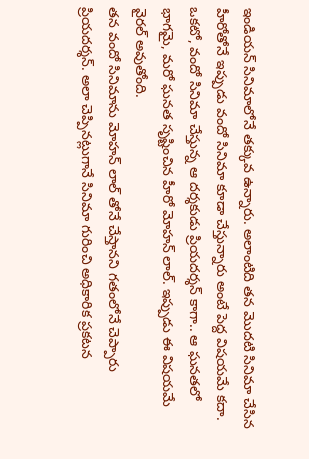ఇండియన్ సినిమాలోనే తక్కువ ఉన్నారు. అలాంటిది తన మొదటి సినిమా చేసిన హీరోతోనే ఇప్పుడు వందో సినిమా కూడా చేస్తున్నారు అంటే పెద్ద విషయమే కదా. ఒకటో, వందో సినిమా చేస్తున్న ఆ దర్శకుడు ప్రియదర్శన్ కాగా.. ఆ ఘనతలో భాగమై, మరో ఘనత సృష్టించిన హీరో మోహన్ లాల్. ఇప్పుడు ఈ విషయమే వైరల్ అవుతోంది.
తన వందో సినిమాను మోహన్ లాల్ తోనే చేస్తానని గతంలోనే చెప్పారు ప్రియదర్శన్. అలా చెప్పినట్లుగానే సినిమా గురించి అధికారిక ప్రకటన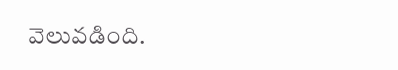వెలువడింది.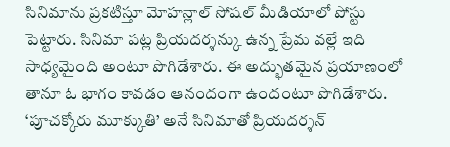సినిమాను ప్రకటిస్తూ మోహన్లాల్ సోషల్ మీడియాలో పోస్టు పెట్టారు. సినిమా పట్ల ప్రియదర్శన్కు ఉన్న ప్రేమ వల్లే ఇది సాధ్యమైంది అంటూ పొగిడేశారు. ఈ అద్భుతమైన ప్రయాణంలో తానూ ఓ భాగం కావడం ఆనందంగా ఉందంటూ పొగిడేశారు.
‘పూచక్కోరు మూక్కుతి’ అనే సినిమాతో ప్రియదర్శన్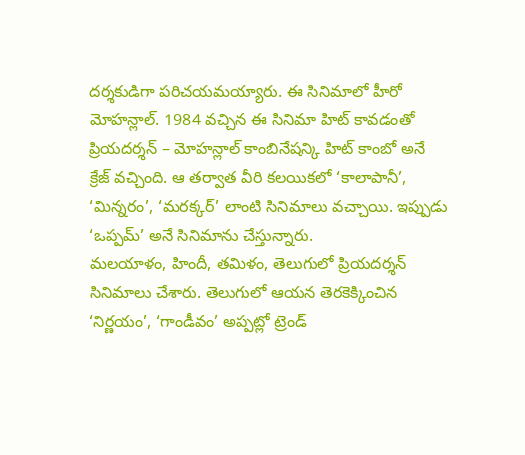దర్శకుడిగా పరిచయమయ్యారు. ఈ సినిమాలో హీరో మోహన్లాల్. 1984 వచ్చిన ఈ సినిమా హిట్ కావడంతో ప్రియదర్శన్ – మోహన్లాల్ కాంబినేషన్కి హిట్ కాంబో అనే క్రేజ్ వచ్చింది. ఆ తర్వాత వీరి కలయికలో ‘కాలాపానీ’, ‘మిన్నరం’, ‘మరక్కర్’ లాంటి సినిమాలు వచ్చాయి. ఇప్పుడు ‘ఒప్పమ్’ అనే సినిమాను చేస్తున్నారు.
మలయాళం, హిందీ, తమిళం, తెలుగులో ప్రియదర్శన్ సినిమాలు చేశారు. తెలుగులో ఆయన తెరకెక్కించిన ‘నిర్ణయం’, ‘గాండీవం’ అప్పట్లో ట్రెండ్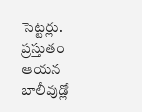సెట్టర్లు. ప్రస్తుతం ఆయన బాలీవుడ్లో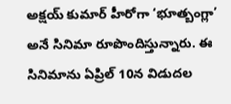అక్షయ్ కుమార్ హీరోగా ‘భూత్బంగ్లా’ అనే సినిమా రూపొందిస్తున్నారు. ఈ సినిమాను ఏప్రిల్ 10న విడుదల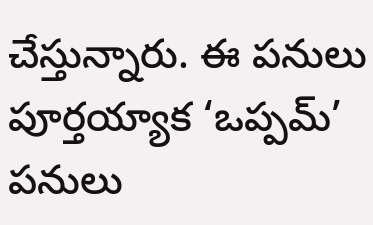చేస్తున్నారు. ఈ పనులు పూర్తయ్యాక ‘ఒప్పమ్’ పనులు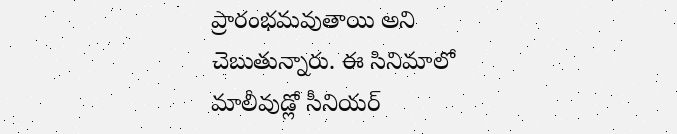ప్రారంభమవుతాయి అని చెబుతున్నారు. ఈ సినిమాలో మాలీవుడ్లో సీనియర్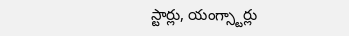స్టార్లు, యంగ్స్టార్లు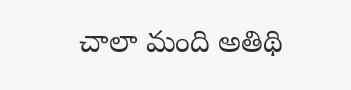చాలా మంది అతిథి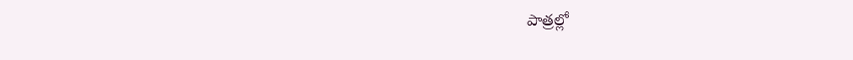పాత్రల్లో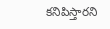కనిపిస్తారని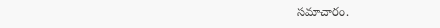సమాచారం.